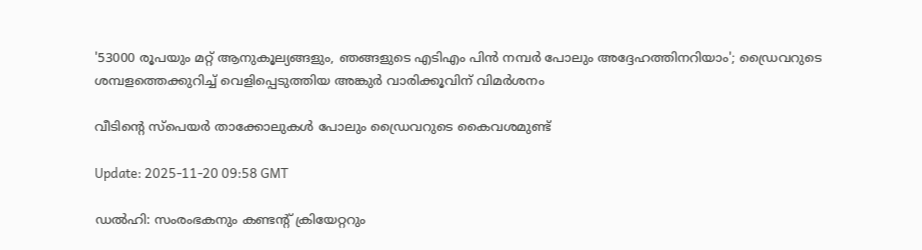'53000 രൂപയും മറ്റ് ആനുകൂല്യങ്ങളും, ഞങ്ങളുടെ എടിഎം പിൻ നമ്പര്‍ പോലും അദ്ദേഹത്തിനറിയാം'; ഡ്രൈവറുടെ ശമ്പളത്തെക്കുറിച്ച് വെളിപ്പെടുത്തിയ അങ്കുർ വാരിക്കൂവിന് വിമര്‍ശനം

വീടിന്‍റെ സ്പെയര്‍ താക്കോലുകൾ പോലും ഡ്രൈവറുടെ കൈവശമുണ്ട്

Update: 2025-11-20 09:58 GMT

ഡൽഹി: സംരംഭകനും കണ്ടന്‍റ് ക്രിയേറ്ററും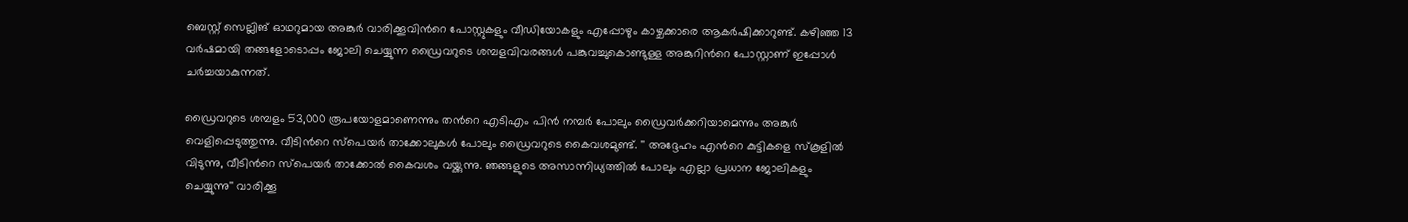ബെസ്റ്റ് സെല്ലിങ് ഓഥറുമായ അങ്കുര്‍ വാരിക്കൂവിന്‍റെ പോസ്റ്റുകളും വീഡിയോകളും എപ്പോഴും കാഴ്ചക്കാരെ ആകര്‍ഷിക്കാറുണ്ട്. കഴിഞ്ഞ 13 വര്‍ഷമായി തങ്ങളോടൊപ്പം ജോലി ചെയ്യുന്ന ഡ്രൈവറുടെ ശമ്പളവിവരങ്ങൾ പങ്കുവച്ചുകൊണ്ടുള്ള അങ്കുറിന്‍റെ പോസ്റ്റാണ് ഇപ്പോൾ ചര്‍ച്ചയാകുന്നത്.

ഡ്രൈവറുടെ ശമ്പളം 53,000 രൂപയോളമാണെന്നും തന്‍റെ എടിഎം പിൻ നമ്പര്‍ പോലും ഡ്രൈവര്‍ക്കറിയാമെന്നും അങ്കുര്‍ വെളിപ്പെടുത്തുന്നു. വീടിന്‍റെ സ്പെയര്‍ താക്കോലുകൾ പോലും ഡ്രൈവറുടെ കൈവശമുണ്ട്. '' അദ്ദേഹം എന്‍റെ കുട്ടികളെ സ്കൂളിൽ വിടുന്നു, വീടിന്‍റെ സ്പെയര്‍ താക്കോൽ കൈവശം വയ്ക്കുന്നു. ഞങ്ങളുടെ അസാന്നിധ്യത്തിൽ പോലും എല്ലാ പ്രധാന ജോലികളും ചെയ്യുന്നു'' വാരിക്കൂ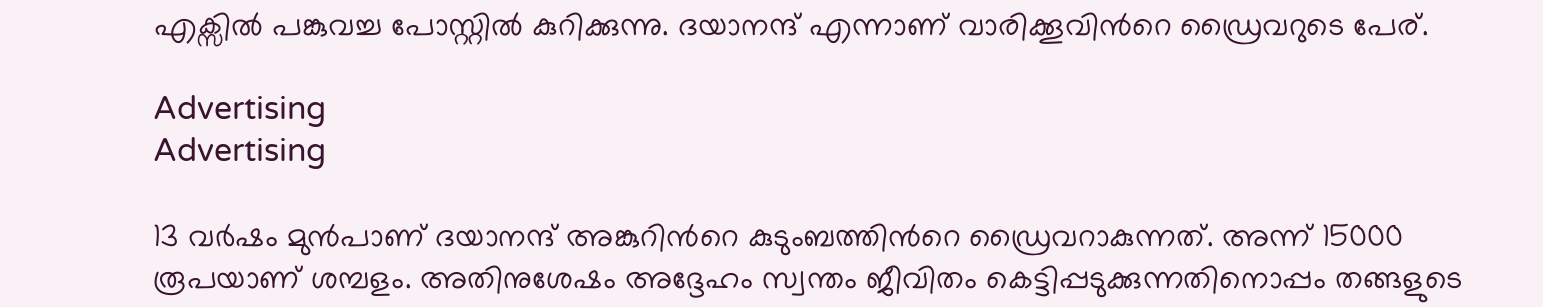എക്സിൽ പങ്കുവച്ച പോസ്റ്റിൽ കുറിക്കുന്നു. ദയാനന്ദ് എന്നാണ് വാരിക്കൂവിന്‍റെ ഡ്രൈവറുടെ പേര്.

Advertising
Advertising

13 വര്‍ഷം മുൻപാണ് ദയാനന്ദ് അങ്കുറിന്‍റെ കുടുംബത്തിന്‍റെ ഡ്രൈവറാകുന്നത്. അന്ന് 15000 രൂപയാണ് ശമ്പളം. അതിനുശേഷം അദ്ദേഹം സ്വന്തം ജീവിതം കെട്ടിപ്പടുക്കുന്നതിനൊപ്പം തങ്ങളുടെ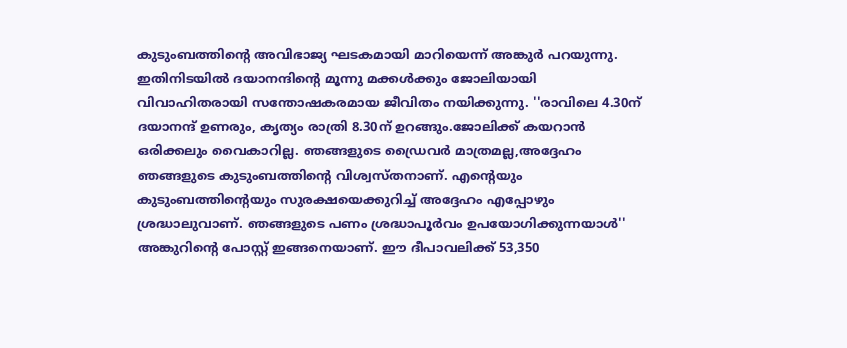കുടുംബത്തിന്‍റെ അവിഭാജ്യ ഘടകമായി മാറിയെന്ന് അങ്കുര്‍ പറയുന്നു. ഇതിനിടയിൽ ദയാനന്ദിന്‍റെ മൂന്നു മക്കൾക്കും ജോലിയായി വിവാഹിതരായി സന്തോഷകരമായ ജീവിതം നയിക്കുന്നു. ''രാവിലെ 4.30ന് ദയാനന്ദ് ഉണരും, കൃത്യം രാത്രി 8.30ന് ഉറങ്ങും.ജോലിക്ക് കയറാൻ ഒരിക്കലും വൈകാറില്ല. ഞങ്ങളുടെ ഡ്രൈവര്‍ മാത്രമല്ല,അദ്ദേഹം ഞങ്ങളുടെ കുടുംബത്തിന്‍റെ വിശ്വസ്തനാണ്. എന്‍റെയും കുടുംബത്തിന്‍റെയും സുരക്ഷയെക്കുറിച്ച് അദ്ദേഹം എപ്പോഴും ശ്രദ്ധാലുവാണ്. ഞങ്ങളുടെ പണം ശ്രദ്ധാപൂര്‍വം ഉപയോഗിക്കുന്നയാൾ'' അങ്കുറിന്‍റെ പോസ്റ്റ് ഇങ്ങനെയാണ്. ഈ ദീപാവലിക്ക് 53,350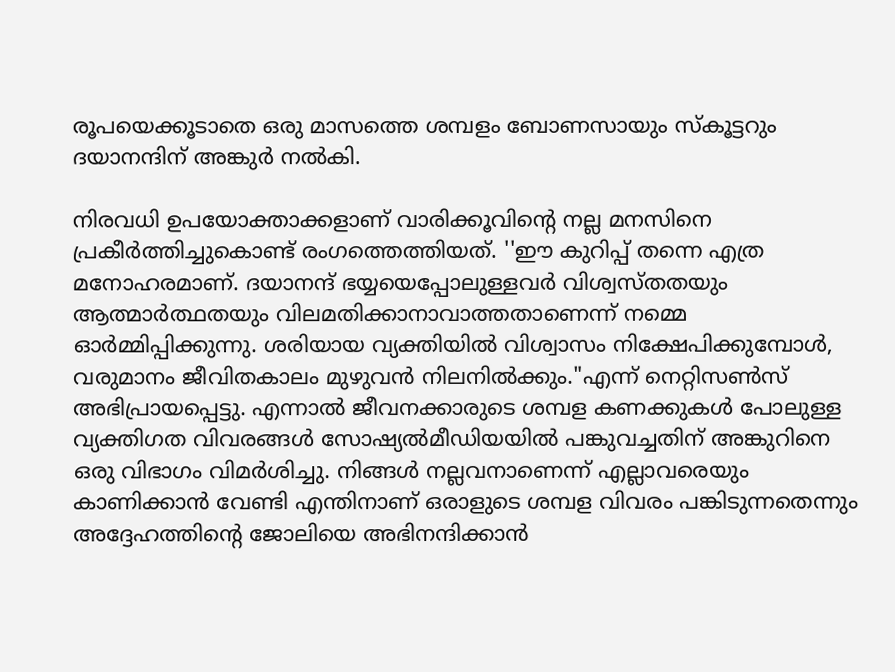രൂപയെക്കൂടാതെ ഒരു മാസത്തെ ശമ്പളം ബോണസായും സ്കൂട്ടറും ദയാനന്ദിന് അങ്കുര്‍ നൽകി.

നിരവധി ഉപയോക്താക്കളാണ് വാരിക്കൂവിന്‍റെ നല്ല മനസിനെ പ്രകീര്‍ത്തിച്ചുകൊണ്ട് രംഗത്തെത്തിയത്. ''ഈ കുറിപ്പ് തന്നെ എത്ര മനോഹരമാണ്. ദയാനന്ദ് ഭയ്യയെപ്പോലുള്ളവർ വിശ്വസ്തതയും ആത്മാർത്ഥതയും വിലമതിക്കാനാവാത്തതാണെന്ന് നമ്മെ ഓർമ്മിപ്പിക്കുന്നു. ശരിയായ വ്യക്തിയിൽ വിശ്വാസം നിക്ഷേപിക്കുമ്പോൾ, വരുമാനം ജീവിതകാലം മുഴുവൻ നിലനിൽക്കും."എന്ന് നെറ്റിസൺസ് അഭിപ്രായപ്പെട്ടു. എന്നാൽ ജീവനക്കാരുടെ ശമ്പള കണക്കുകൾ പോലുള്ള വ്യക്തിഗത വിവരങ്ങൾ സോഷ്യൽമീഡിയയിൽ പങ്കുവച്ചതിന് അങ്കുറിനെ ഒരു വിഭാഗം വിമര്‍ശിച്ചു. നിങ്ങൾ നല്ലവനാണെന്ന് എല്ലാവരെയും കാണിക്കാൻ വേണ്ടി എന്തിനാണ് ഒരാളുടെ ശമ്പള വിവരം പങ്കിടുന്നതെന്നും അദ്ദേഹത്തിന്റെ ജോലിയെ അഭിനന്ദിക്കാൻ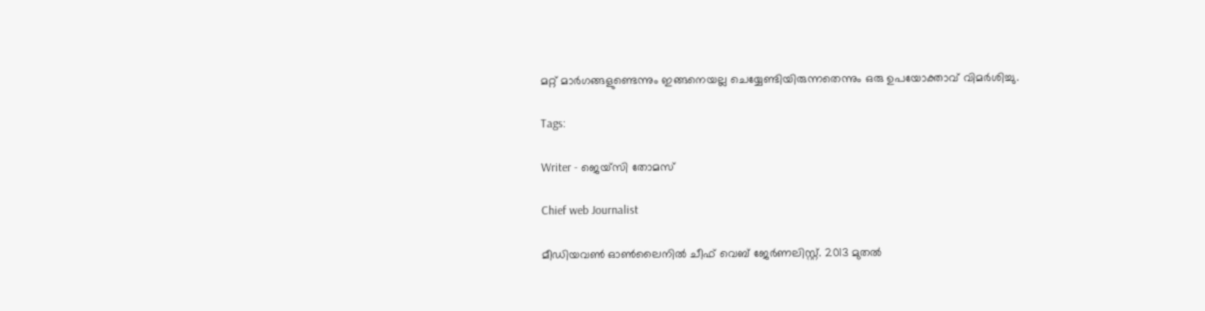മറ്റ് മാര്‍ഗങ്ങളുണ്ടെന്നും ഇങ്ങനെയല്ല ചെയ്യേണ്ടിയിരുന്നതെന്നും ഒരു ഉപയോക്താവ് വിമര്‍ശിച്ചു.

Tags:

Writer - ജെയ്സി തോമസ്

Chief web Journalist

മീഡിയവൺ ഓൺലൈനിൽ ചീഫ് വെബ് ജേർണലിസ്റ്റ്. 2013 മുതൽ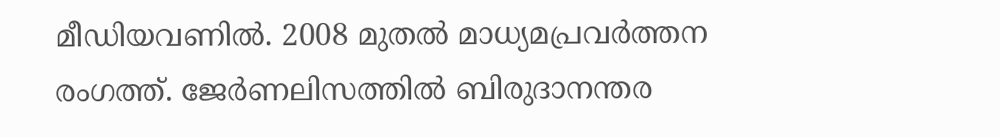മീഡിയവണിൽ. 2008 മുതൽ മാധ്യമപ്രവർത്തന രംഗത്ത്. ജേർണലിസത്തിൽ ബിരുദാനന്തര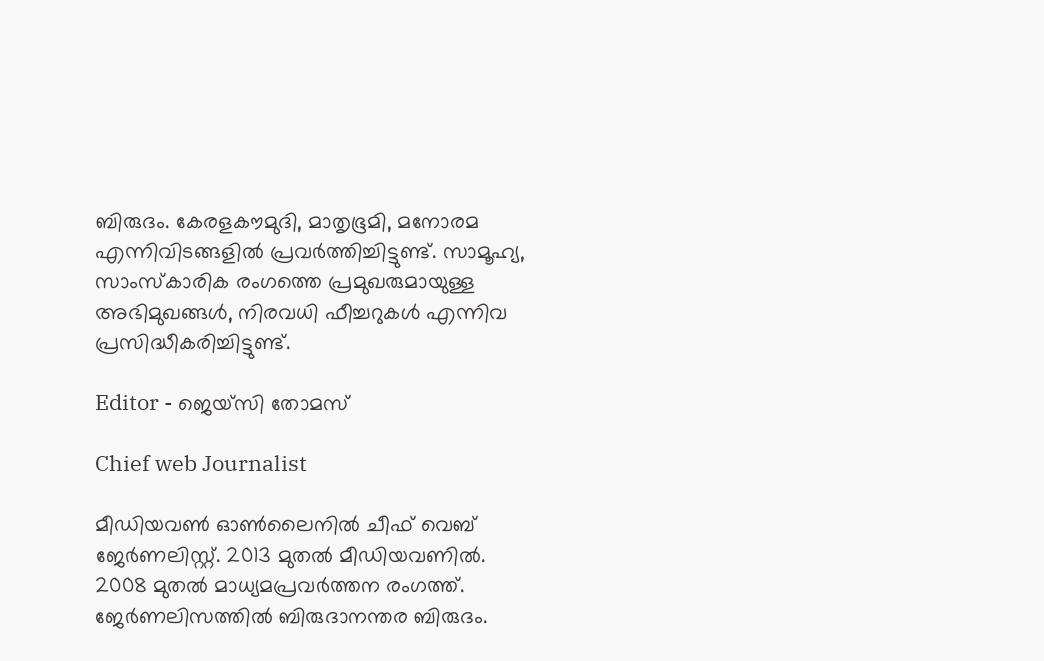ബിരുദം. കേരളകൗമുദി, മാതൃഭൂമി, മനോരമ എന്നിവിടങ്ങളിൽ പ്രവർത്തിച്ചിട്ടുണ്ട്. സാമൂഹ്യ, സാംസ്‌കാരിക രംഗത്തെ പ്രമുഖരുമായുള്ള അഭിമുഖങ്ങൾ, നിരവധി ഫീച്ചറുകൾ എന്നിവ പ്രസിദ്ധീകരിച്ചിട്ടുണ്ട്.

Editor - ജെയ്സി തോമസ്

Chief web Journalist

മീഡിയവൺ ഓൺലൈനിൽ ചീഫ് വെബ് ജേർണലിസ്റ്റ്. 2013 മുതൽ മീഡിയവണിൽ. 2008 മുതൽ മാധ്യമപ്രവർത്തന രംഗത്ത്. ജേർണലിസത്തിൽ ബിരുദാനന്തര ബിരുദം.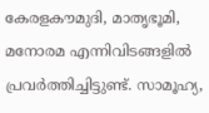കേരളകൗമുദി, മാതൃഭൂമി, മനോരമ എന്നിവിടങ്ങളിൽ പ്രവർത്തിച്ചിട്ടുണ്ട്. സാമൂഹ്യ,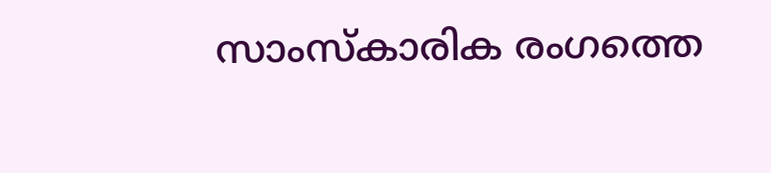സാംസ്‌കാരിക രംഗത്തെ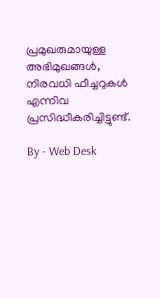പ്രമുഖരുമായുള്ള അഭിമുഖങ്ങൾ, നിരവധി ഫീച്ചറുകൾ എന്നിവ പ്രസിദ്ധീകരിച്ചിട്ടുണ്ട്.

By - Web Desk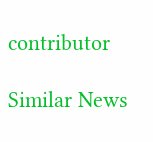contributor

Similar News